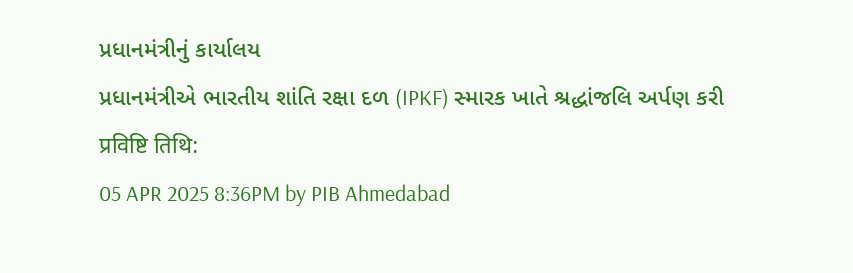પ્રધાનમંત્રીનું કાર્યાલય
પ્રધાનમંત્રીએ ભારતીય શાંતિ રક્ષા દળ (IPKF) સ્મારક ખાતે શ્રદ્ધાંજલિ અર્પણ કરી
प्रविष्टि तिथि:
05 APR 2025 8:36PM by PIB Ahmedabad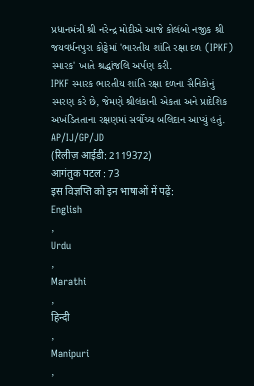પ્રધાનમંત્રી શ્રી નરેન્દ્ર મોદીએ આજે કોલંબો નજીક શ્રી જયવર્ધનપુરા કોટ્ટેમાં 'ભારતીય શાંતિ રક્ષા દળ (IPKF) સ્મારક' ખાતે શ્રદ્ધાંજલિ અર્પણ કરી.
IPKF સ્મારક ભારતીય શાંતિ રક્ષા દળના સૈનિકોનું સ્મરણ કરે છે, જેમણે શ્રીલંકાની એકતા અને પ્રાદેશિક અખંડિતતાના રક્ષણમાં સર્વોચ્ચ બલિદાન આપ્યું હતું.
AP/IJ/GP/JD
(रिलीज़ आईडी: 2119372)
आगंतुक पटल : 73
इस विज्ञप्ति को इन भाषाओं में पढ़ें:
English
,
Urdu
,
Marathi
,
हिन्दी
,
Manipuri
,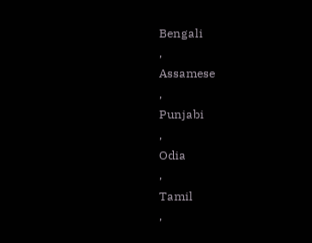Bengali
,
Assamese
,
Punjabi
,
Odia
,
Tamil
,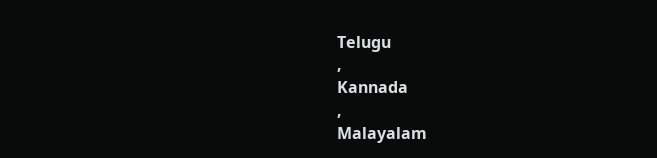Telugu
,
Kannada
,
Malayalam